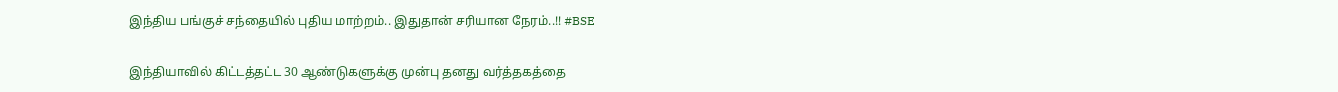இந்திய பங்குச் சந்தையில் புதிய மாற்றம்.. இதுதான் சரியான நேரம்..!! #BSE

இந்தியாவில் கிட்டத்தட்ட 30 ஆண்டுகளுக்கு முன்பு தனது வர்த்தகத்தை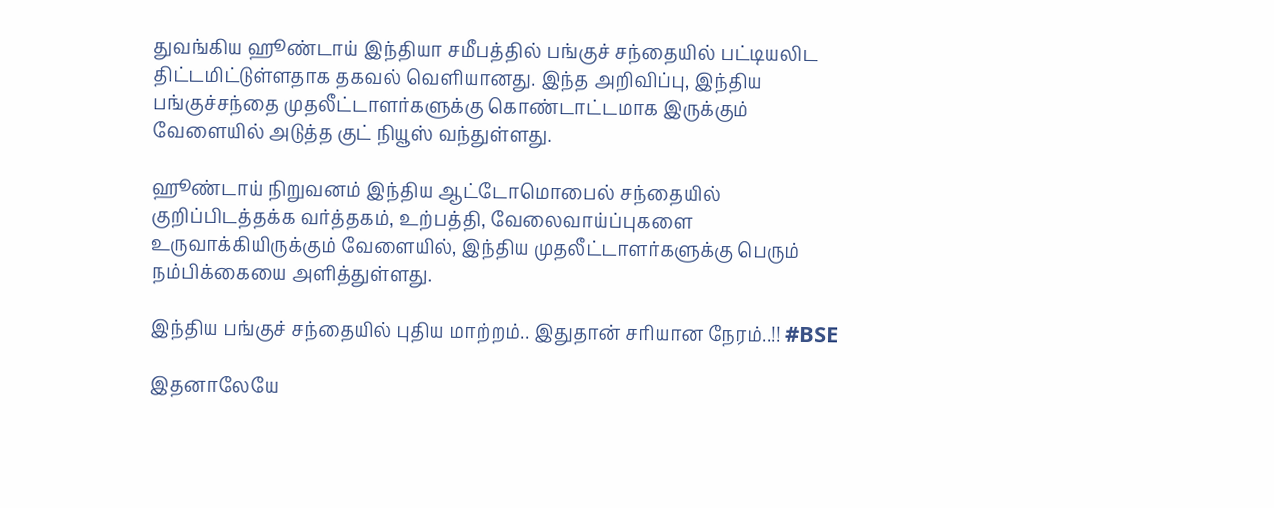துவங்கிய ஹூண்டாய் இந்தியா சமீபத்தில் பங்குச் சந்தையில் பட்டியலிட திட்டமிட்டுள்ளதாக தகவல் வெளியானது. இந்த அறிவிப்பு, இந்திய பங்குச்சந்தை முதலீட்டாளர்களுக்கு கொண்டாட்டமாக இருக்கும் வேளையில் அடுத்த குட் நியூஸ் வந்துள்ளது.

ஹூண்டாய் நிறுவனம் இந்திய ஆட்டோமொபைல் சந்தையில் குறிப்பிடத்தக்க வர்த்தகம், உற்பத்தி, வேலைவாய்ப்புகளை உருவாக்கியிருக்கும் வேளையில், இந்திய முதலீட்டாளர்களுக்கு பெரும் நம்பிக்கையை அளித்துள்ளது.

இந்திய பங்குச் சந்தையில் புதிய மாற்றம்.. இதுதான் சரியான நேரம்..!! #BSE

இதனாலேயே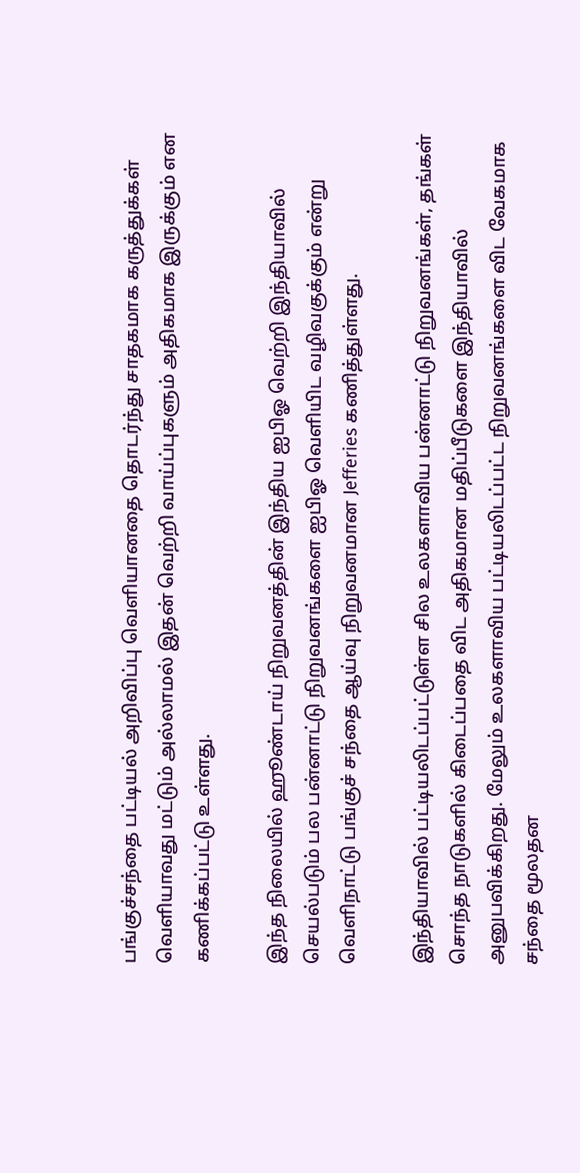பங்குச்சந்தை பட்டியல் அறிவிப்பு வெளியானதை தொடர்ந்து சாதகமாக கருத்துக்கள் வெளியாவது மட்டும் அல்லாமல் இதன் வெற்றி வாய்ப்புகளும் அதிகமாக இருக்கும் என கணிக்கப்பட்டு உள்ளது.

இந்த நிலையில் ஹூண்டாய் நிறுவனத்தின் இந்திய ஐபிஓ வெற்றி இந்தியாவில் செயல்படும் பல பன்னாட்டு நிறுவனங்களை ஐபிஓ வெளியிட வழிவகுக்கும் என்று வெளிநாட்டு பங்குச் சந்தை ஆய்வு நிறுவனமான Jefferies கணித்துள்ளது.

இந்தியாவில் பட்டியலிடப்பட்டுள்ள சில உலகளாவிய பன்னாட்டு நிறுவனங்கள், தங்கள் சொந்த நாடுகளில் கிடைப்பதை விட அதிகமான மதிப்பீடுகளை இந்தியாவில் அனுபவிக்கிறது. மேலும் உலகளாவிய பட்டியலிடப்பட்ட நிறுவனங்களை விட வேகமாக சந்தை மூலதன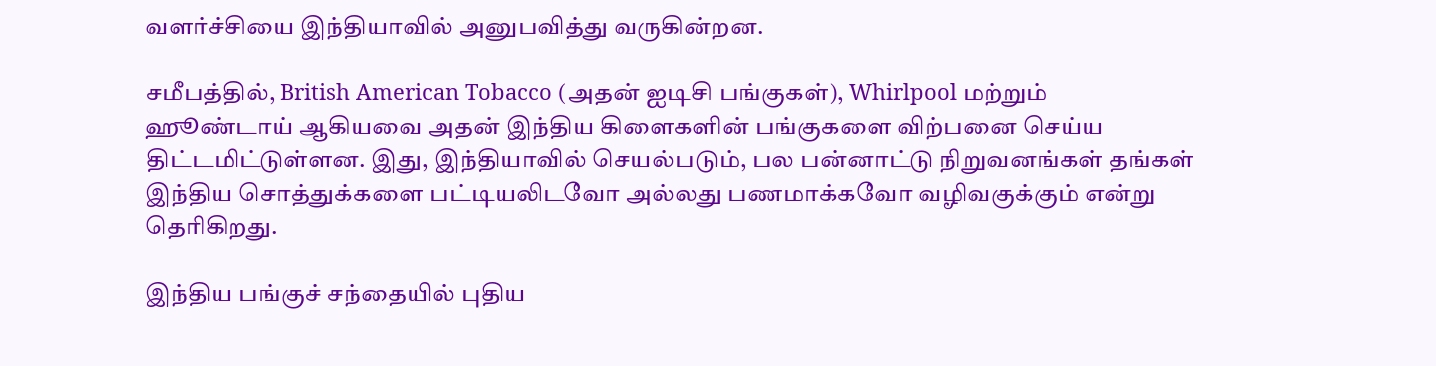வளர்ச்சியை இந்தியாவில் அனுபவித்து வருகின்றன.

சமீபத்தில், British American Tobacco (அதன் ஐடிசி பங்குகள்), Whirlpool மற்றும் ஹூண்டாய் ஆகியவை அதன் இந்திய கிளைகளின் பங்குகளை விற்பனை செய்ய திட்டமிட்டுள்ளன. இது, இந்தியாவில் செயல்படும், பல பன்னாட்டு நிறுவனங்கள் தங்கள் இந்திய சொத்துக்களை பட்டியலிடவோ அல்லது பணமாக்கவோ வழிவகுக்கும் என்று தெரிகிறது.

இந்திய பங்குச் சந்தையில் புதிய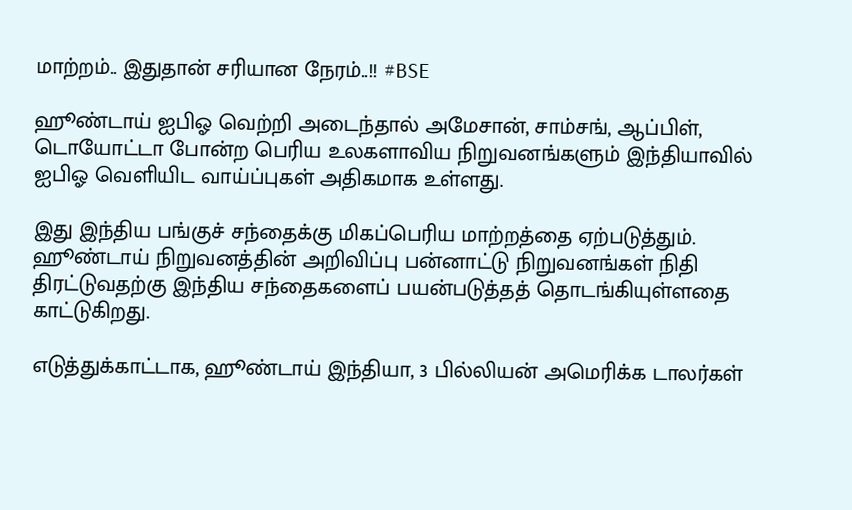மாற்றம்.. இதுதான் சரியான நேரம்..!! #BSE

ஹூண்டாய் ஐபிஓ வெற்றி அடைந்தால் அமேசான், சாம்சங், ஆப்பிள், டொயோட்டா போன்ற பெரிய உலகளாவிய நிறுவனங்களும் இந்தியாவில் ஐபிஓ வெளியிட வாய்ப்புகள் அதிகமாக உள்ளது.

இது இந்திய பங்குச் சந்தைக்கு மிகப்பெரிய மாற்றத்தை ஏற்படுத்தும். ஹூண்டாய் நிறுவனத்தின் அறிவிப்பு பன்னாட்டு நிறுவனங்கள் நிதி திரட்டுவதற்கு இந்திய சந்தைகளைப் பயன்படுத்தத் தொடங்கியுள்ளதை காட்டுகிறது.

எடுத்துக்காட்டாக, ஹூண்டாய் இந்தியா, 3 பில்லியன் அமெரிக்க டாலர்கள்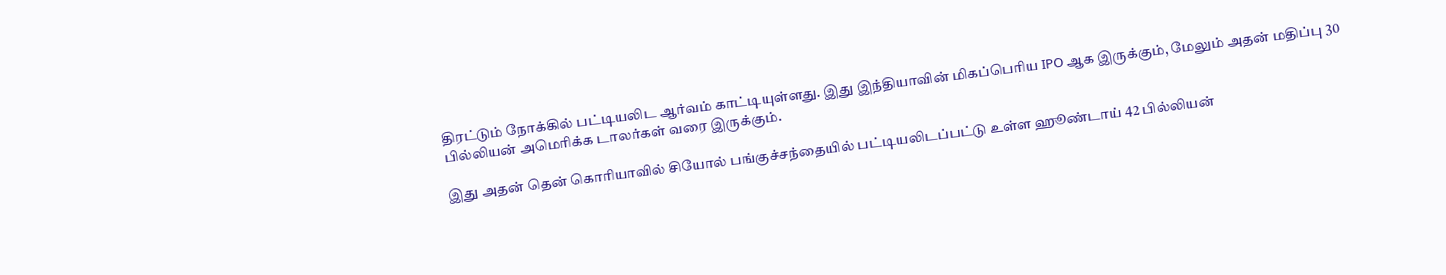திரட்டும் நோக்கில் பட்டியலிட ஆர்வம் காட்டியுள்ளது. இது இந்தியாவின் மிகப்பெரிய IPO ஆக இருக்கும், மேலும் அதன் மதிப்பு 30 பில்லியன் அமெரிக்க டாலர்கள் வரை இருக்கும்.

இது அதன் தென் கொரியாவில் சியோல் பங்குச்சந்தையில் பட்டியலிடப்பட்டு உள்ள ஹூண்டாய் 42 பில்லியன்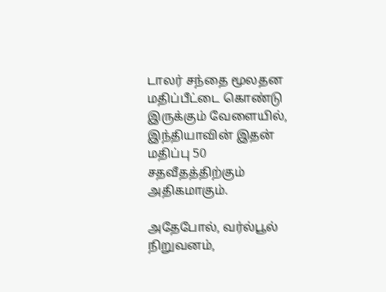டாலர் சந்தை மூலதன மதிப்பீட்டை கொண்டு இருக்கும் வேளையில், இந்தியாவின் இதன் மதிப்பு 50 சதவீதத்திற்கும் அதிகமாகும்.

அதேபோல், வர்ல்பூல் நிறுவனம்,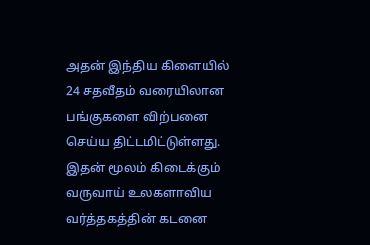அதன் இந்திய கிளையில் 24 சதவீதம் வரையிலான பங்குகளை விற்பனை செய்ய திட்டமிட்டுள்ளது. இதன் மூலம் கிடைக்கும் வருவாய் உலகளாவிய வர்த்தகத்தின் கடனை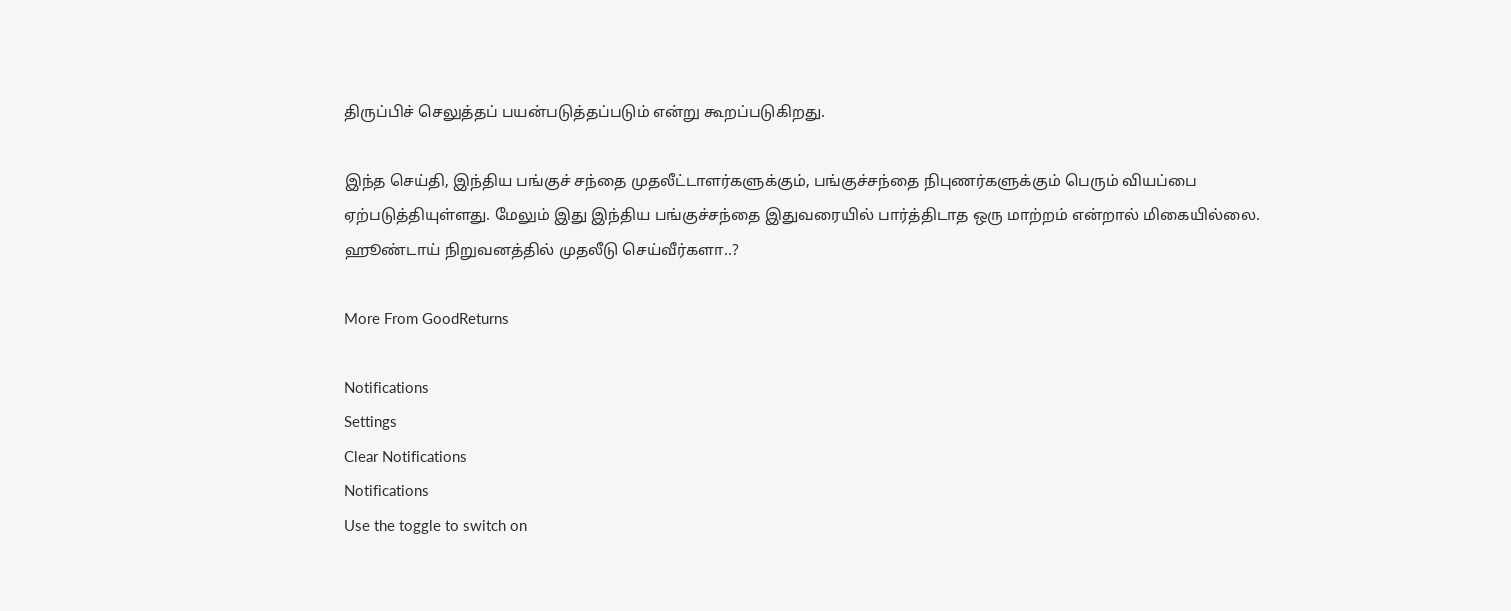திருப்பிச் செலுத்தப் பயன்படுத்தப்படும் என்று கூறப்படுகிறது.

இந்த செய்தி, இந்திய பங்குச் சந்தை முதலீட்டாளர்களுக்கும், பங்குச்சந்தை நிபுணர்களுக்கும் பெரும் வியப்பை ஏற்படுத்தியுள்ளது. மேலும் இது இந்திய பங்குச்சந்தை இதுவரையில் பார்த்திடாத ஒரு மாற்றம் என்றால் மிகையில்லை. ஹூண்டாய் நிறுவனத்தில் முதலீடு செய்வீர்களா..?

More From GoodReturns

Notifications
Settings
Clear Notifications
Notifications
Use the toggle to switch on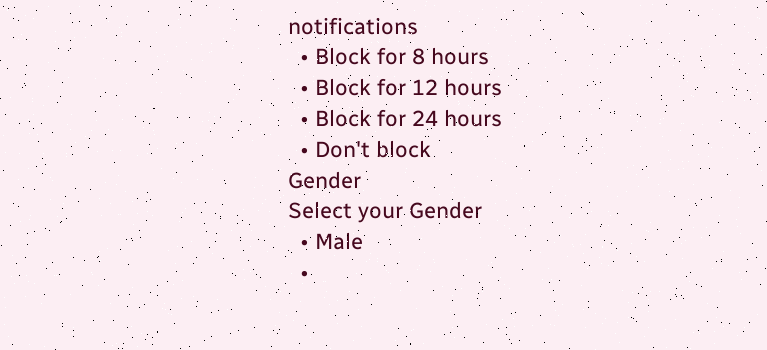notifications
  • Block for 8 hours
  • Block for 12 hours
  • Block for 24 hours
  • Don't block
Gender
Select your Gender
  • Male
  •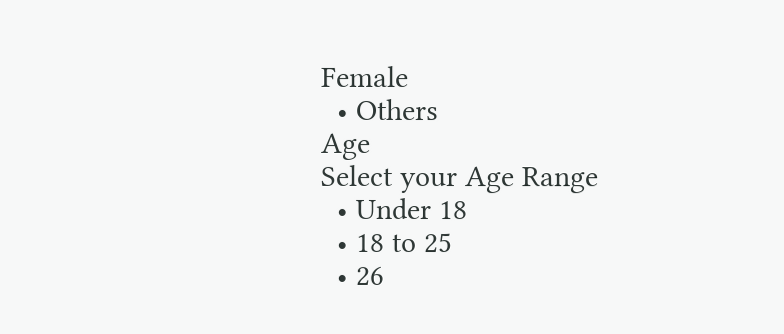Female
  • Others
Age
Select your Age Range
  • Under 18
  • 18 to 25
  • 26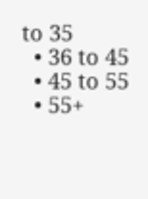to 35
  • 36 to 45
  • 45 to 55
  • 55+